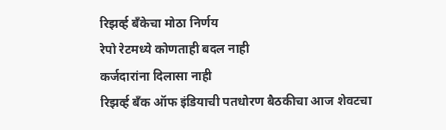रिझर्व्ह बँकेचा मोठा निर्णय
रेपो रेटमध्ये कोणताही बदल नाही
कर्जदारांना दिलासा नाही
रिझर्व्ह बँक ऑफ इंडियाची पतधोरण बैठकीचा आज शेवटचा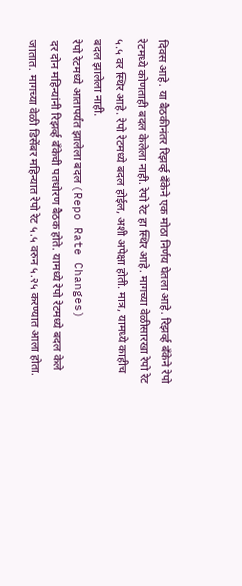दिवस आहे. या बैठकीनंतर रिझर्व्ह बँकेने एक मोठा निर्णय घेतला आहे. रिझर्व्ह बँकेने रेपो रेटमध्ये कोणताही बदल केलेला नाही. रेपो रेट हा स्थिर आहे. मागच्या वेळीसारखा रेपो रेट ५.५ वर स्थिर आहे. रेपो रेटमध्ये बदल होईल, अशी अपेक्षा होती. मात्र, यामध्ये काहीच बदल झालेला नाही.
रेपो रेटमध्ये आतापर्यंत झालेला बदल (Repo Rate Changes)
दर दोन महिन्यांनी रिझर्व्ह बँकेची पतधोरण बैठक होते. यामध्ये रेपो रेटमध्ये बदल केले जातात. मागच्या वेळी डिसेंबर महिन्यात रेपो रेट ५.५ वरुन ५.२५ करण्यात आला होता.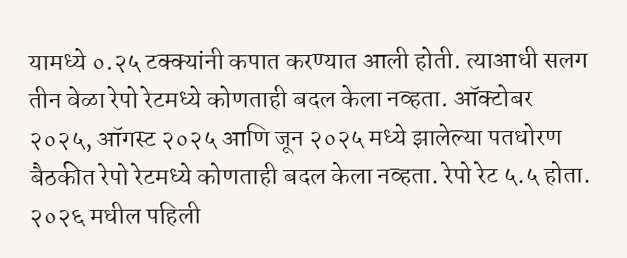यामध्ये ०.२५ टक्क्यांनी कपात करण्यात आली होती. त्याआधी सलग तीन वेळा रेपो रेटमध्ये कोणताही बदल केला नव्हता. ऑक्टोबर २०२५, ऑगस्ट २०२५ आणि जून २०२५ मध्ये झालेल्या पतधोरण बैठकीत रेपो रेटमध्ये कोणताही बदल केला नव्हता. रेपो रेट ५.५ होता.
२०२६ मधील पहिली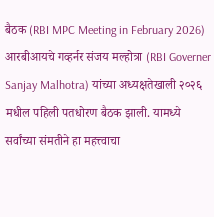बैठक (RBI MPC Meeting in February 2026)
आरबीआयचे गव्हर्नर संजय मल्होत्रा (RBI Governer Sanjay Malhotra) यांच्या अध्यक्षतेखाली २०२६ मधील पहिली पतधोरण बैठक झाली. यामध्ये सर्वांच्या संमतीने हा महत्त्वाचा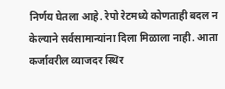निर्णय घेतला आहे. रेपो रेटमध्ये कोणताही बदल न केल्याने सर्वसामान्यांना दिला मिळाला नाही. आता कर्जावरील व्याजदर स्थिर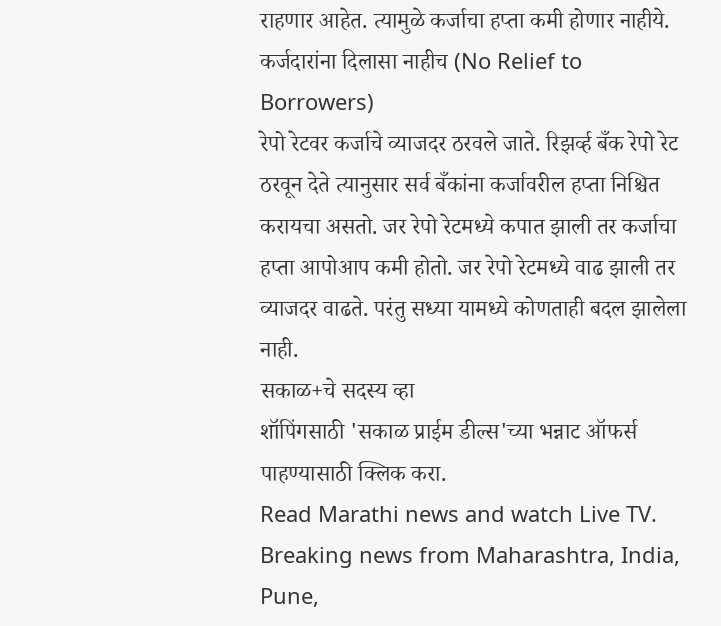राहणार आहेत. त्यामुळे कर्जाचा हप्ता कमी होणार नाहीये.
कर्जदारांना दिलासा नाहीच (No Relief to Borrowers)
रेपो रेटवर कर्जाचे व्याजदर ठरवले जाते. रिझर्व्ह बँक रेपो रेट ठरवून देते त्यानुसार सर्व बँकांना कर्जावरील हप्ता निश्चित करायचा असतो. जर रेपो रेटमध्ये कपात झाली तर कर्जाचा हप्ता आपोआप कमी होतो. जर रेपो रेटमध्ये वाढ झाली तर व्याजदर वाढते. परंतु सध्या यामध्ये कोणताही बदल झालेला नाही.
सकाळ+चे सदस्य व्हा
शॉपिंगसाठी 'सकाळ प्राईम डील्स'च्या भन्नाट ऑफर्स पाहण्यासाठी क्लिक करा.
Read Marathi news and watch Live TV. Breaking news from Maharashtra, India, Pune,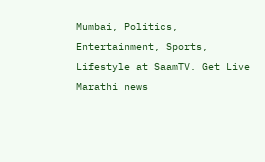Mumbai, Politics, Entertainment, Sports, Lifestyle at SaamTV. Get Live Marathi news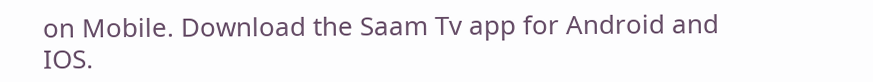on Mobile. Download the Saam Tv app for Android and IOS.